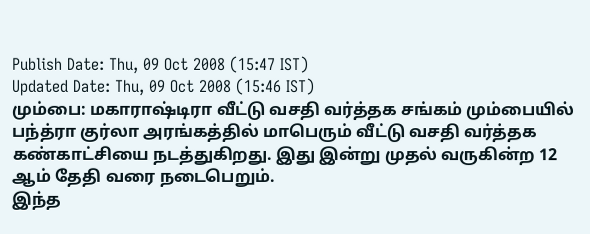Publish Date: Thu, 09 Oct 2008 (15:47 IST)
Updated Date: Thu, 09 Oct 2008 (15:46 IST)
மும்பை: மகாராஷ்டிரா வீட்டு வசதி வர்த்தக சங்கம் மும்பையில் பந்த்ரா குர்லா அரங்கத்தில் மாபெரும் வீட்டு வசதி வர்த்தக கண்காட்சியை நடத்துகிறது. இது இன்று முதல் வருகின்ற 12 ஆம் தேதி வரை நடைபெறும்.
இந்த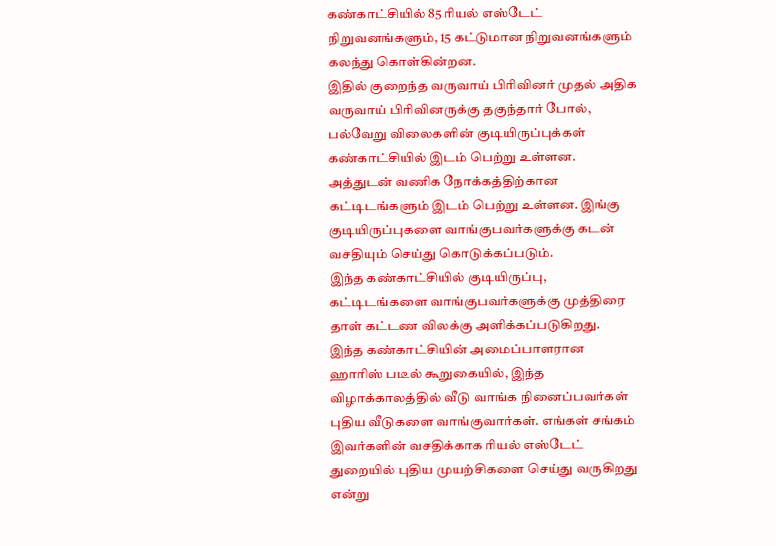கண்காட்சியில் 85 ரியல் எஸ்டேட் நிறுவனங்களும், 15 கட்டுமான நிறுவனங்களும் கலந்து கொள்கின்றன.
இதில் குறைந்த வருவாய் பிரிவினர் முதல் அதிக வருவாய் பிரிவினருக்கு தகுந்தார் போல், பல்வேறு விலைகளின் குடியிருப்புக்கள் கண்காட்சியில் இடம் பெற்று உள்ளன. அத்துடன் வணிக நோக்கத்திற்கான கட்டிடங்களும் இடம் பெற்று உள்ளன. இங்கு குடியிருப்புகளை வாங்குபவர்களுக்கு கடன் வசதியும் செய்து கொடுக்கப்படும்.
இந்த கண்காட்சியில் குடியிருப்பு, கட்டிடங்களை வாங்குபவர்களுக்கு முத்திரை தாள் கட்டண விலக்கு அளிக்கப்படுகிறது.
இந்த கண்காட்சியின் அமைப்பாளரான ஹாரிஸ் படீல் கூறுகையில், இந்த விழாக்காலத்தில் வீடு வாங்க நினைப்பவர்கள் புதிய வீடுகளை வாங்குவார்கள். எங்கள் சங்கம் இவர்களின் வசதிக்காக ரியல் எஸ்டேட் துறையில் புதிய முயற்சிகளை செய்து வருகிறது என்று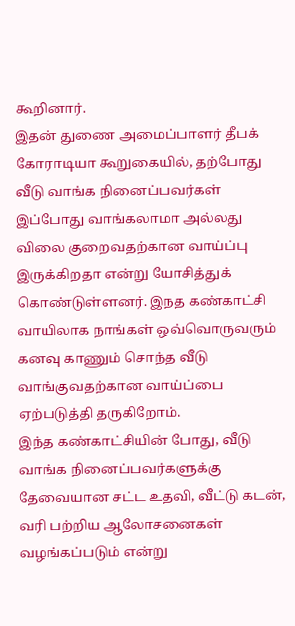கூறினார்.
இதன் துணை அமைப்பாளர் தீபக் கோராடியா கூறுகையில், தற்போது வீடு வாங்க நினைப்பவர்கள் இப்போது வாங்கலாமா அல்லது விலை குறைவதற்கான வாய்ப்பு இருக்கிறதா என்று யோசித்துக் கொண்டுள்ளனர். இநத கண்காட்சி வாயிலாக நாங்கள் ஒவ்வொருவரும் கனவு காணும் சொந்த வீடு வாங்குவதற்கான வாய்ப்பை ஏற்படுத்தி தருகிறோம்.
இந்த கண்காட்சியின் போது, வீடு வாங்க நினைப்பவர்களுக்கு தேவையான சட்ட உதவி, வீட்டு கடன், வரி பற்றிய ஆலோசனைகள் வழங்கப்படும் என்று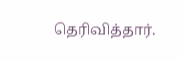தெரிவித்தார்.